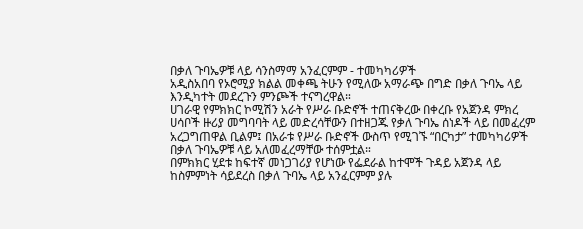በቃለ ጉባኤዎቹ ላይ ሳንስማማ አንፈርምም - ተመካካሪዎች
አዲስአበባ የኦሮሚያ ክልል መቀጫ ትሁን የሚለው አማራጭ በግድ በቃለ ጉባኤ ላይ እንዲካተት መደረጉን ምንጮች ተናግረዋል።
ሀገራዊ የምክክር ኮሚሽን አራት የሥራ ቡድኖች ተጠናቅረው በቀረቡ የአጀንዳ ምክረ ሀሳቦች ዙሪያ መግባባት ላይ መድረሳቸውን በተዘጋጁ የቃለ ጉባኤ ሰነዶች ላይ በመፈረም አረጋግጠዋል ቢልም፤ በአራቱ የሥራ ቡድኖች ውስጥ የሚገኙ “በርካታ” ተመካካሪዎች በቃለ ጉባኤዎቹ ላይ አለመፈረማቸው ተሰምቷል።
በምክክር ሂደቱ ከፍተኛ መነጋገሪያ የሆነው የፌደራል ከተሞች ጉዳይ አጀንዳ ላይ ከስምምነት ሳይደረስ በቃለ ጉባኤ ላይ አንፈርምም ያሉ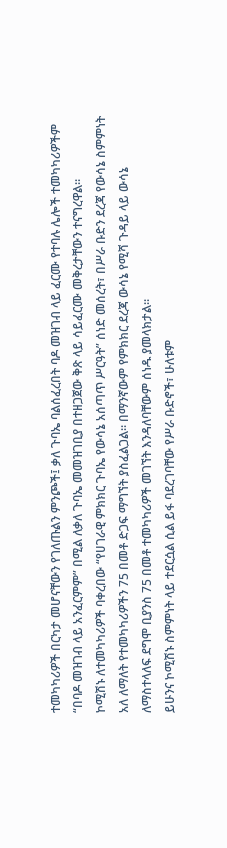ተመካካሪዎች በርካታ መሆናቸውን የገለጡልን ምንጮች፤ ቃለ ጉባኤ ባልሰፈረበት ባዶ መዝገብ ላይ ፈርሙ የተባሉ ሌሎች ተመካካሪዎችም “በባዶ መዝገብ ላይ አንፈርምም” በሚል ለቃለ ጉባኤ መመዝገቢያ በተዘጋጀው ቅጽ ላይ ሳይፈርሙ መቅረታቸውን ተናግረዋል።
ኮሚሽኑ ለተመካካሪዎች ባቀረበው “የሀገራዊ ምክክር ጉባኤ የውሳኔ አሰጣጥ ሥርዓት” ሰነድ መሰረት፣ በሥራ ቡድን ደረጃ የውሳኔ ስምምነት አለ ለማለት የተመካካሪዎችን 75 በመቶ ድጋፍ ማግኘት ያስፈልጋል። በማንኛውም የምክክር ደረጃ ውሳኔ የሚሻ ጉዳይ ላይ ውሳኔ ለማስተላለፍ ደግሞ ቢያንስ 75 በመቶ ተመካካሪዎች መገኘት እንዳለባቸውም ሰነዱ ያመላክታል።
ይሁንና ኮሚሽኑ ስምምነት ላይ ተደርሷል ሲል ይፋ ባደረገባቸው የሥራ ቡድኖች፣ ሁለቱም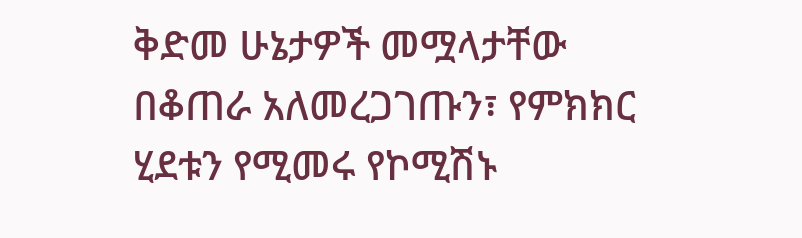ቅድመ ሁኔታዎች መሟላታቸው በቆጠራ አለመረጋገጡን፣ የምክክር ሂደቱን የሚመሩ የኮሚሽኑ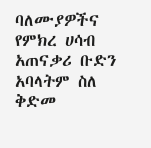ባለሙያዎችና የምክረ ሀሳብ አጠናቃሪ ቡድን አባላትም ስለ ቅድመ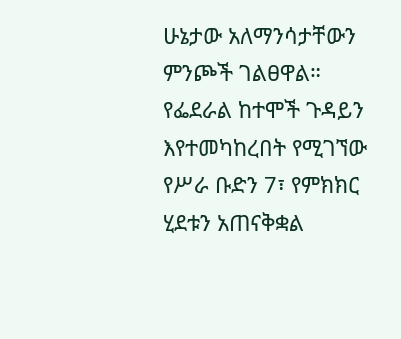ሁኔታው አለማንሳታቸውን ምንጮች ገልፀዋል።
የፌደራል ከተሞች ጉዳይን እየተመካከረበት የሚገኘው የሥራ ቡድን 7፣ የምክክር ሂደቱን አጠናቅቋል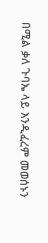በሚል ቃለ ጉባኤ ላይ እንዲፈረም መወሰኑን